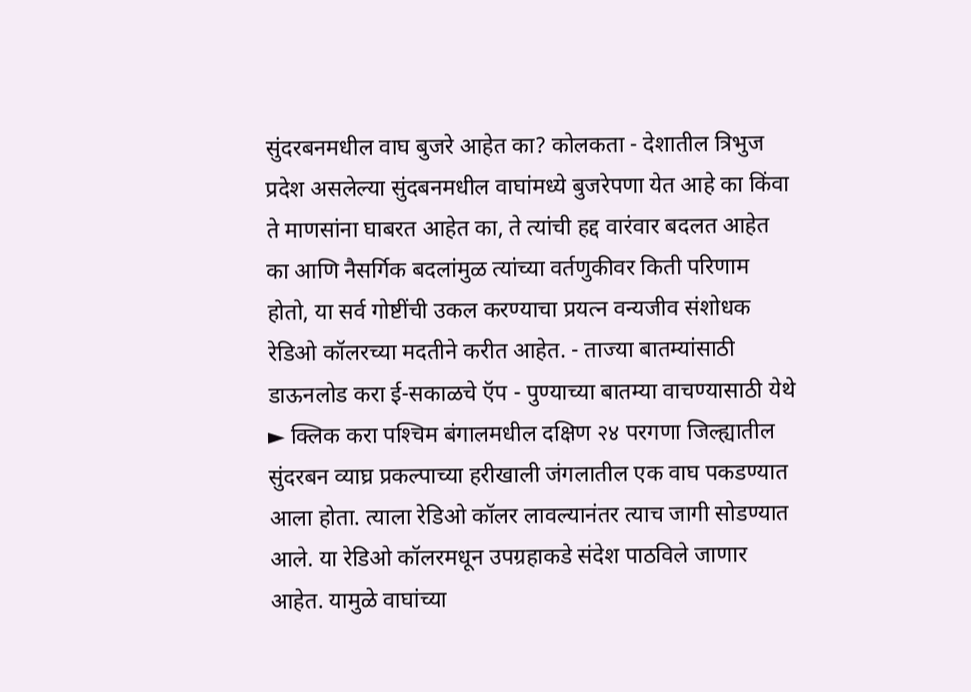सुंदरबनमधील वाघ बुजरे आहेत का? कोलकता - देशातील त्रिभुज प्रदेश असलेल्या सुंदबनमधील वाघांमध्ये बुजरेपणा येत आहे का किंवा ते माणसांना घाबरत आहेत का, ते त्यांची हद्द वारंवार बदलत आहेत का आणि नैसर्गिक बदलांमुळ त्यांच्या वर्तणुकीवर किती परिणाम होतो, या सर्व गोष्टींची उकल करण्याचा प्रयत्न वन्यजीव संशोधक रेडिओ कॉलरच्या मदतीने करीत आहेत. - ताज्या बातम्यांसाठी डाऊनलोड करा ई-सकाळचे ऍप - पुण्याच्या बातम्या वाचण्यासाठी येथे ► क्लिक करा पश्‍चिम बंगालमधील दक्षिण २४ परगणा जिल्ह्यातील सुंदरबन व्याघ्र प्रकल्पाच्या हरीखाली जंगलातील एक वाघ पकडण्यात आला होता. त्याला रेडिओ कॉलर लावल्यानंतर त्याच जागी सोडण्यात आले. या रेडिओ कॉलरमधून उपग्रहाकडे संदेश पाठविले जाणार आहेत. यामुळे वाघांच्या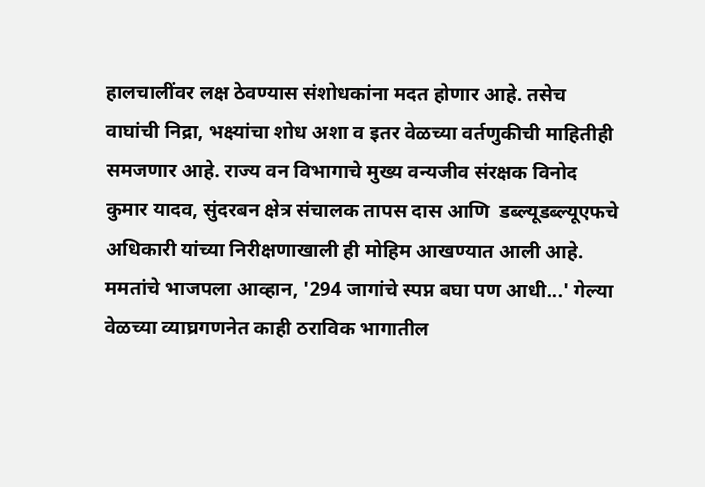हालचालींवर लक्ष ठेवण्यास संशोधकांना मदत होणार आहे. तसेच वाघांची निद्रा, भक्ष्यांचा शोध अशा व इतर वेळच्या वर्तणुकीची माहितीही समजणार आहे. राज्य वन विभागाचे मुख्य वन्यजीव संरक्षक विनोद कुमार यादव, सुंदरबन क्षेत्र संचालक तापस दास आणि  डब्ल्यूडब्ल्यूएफचे अधिकारी यांच्या निरीक्षणाखाली ही मोहिम आखण्यात आली आहे.  ममतांचे भाजपला आव्हान, '294 जागांचे स्पप्न बघा पण आधी...' गेल्या वेळच्या व्याघ्रगणनेत काही ठराविक भागातील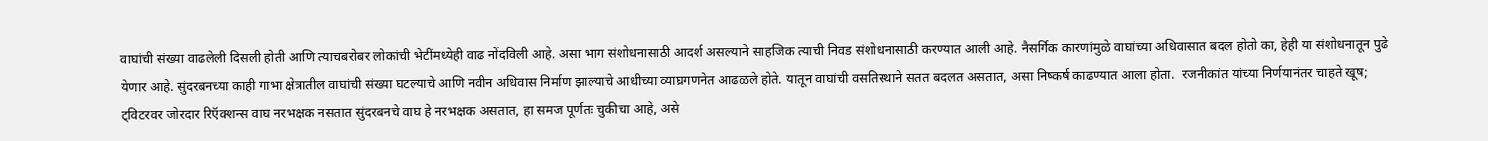वाघांची संख्या वाढलेली दिसली होती आणि त्याचबरोबर लोकांची भेटींमध्येही वाढ नोंदविली आहे. असा भाग संशोधनासाठी आदर्श असल्याने साहजिक त्याची निवड संशोधनासाठी करण्यात आली आहे. नैसर्गिक कारणांमुळे वाघांच्या अधिवासात बदल होतो का, हेही या संशोधनातून पुढे येणार आहे. सुंदरबनच्या काही गाभा क्षेत्रातील वाघांची संख्या घटल्याचे आणि नवीन अधिवास निर्माण झाल्याचे आधीच्या व्याघ्रगणनेत आढळले होते. यातून वाघांची वसतिस्थाने सतत बदलत असतात, असा निष्कर्ष काढण्यात आला होता.  रजनीकांत यांच्या निर्णयानंतर चाहते खूष; ट्विटरवर जोरदार रिऍक्शन्स वाघ नरभक्षक नसतात सुंदरबनचे वाघ हे नरभक्षक असतात, हा समज पूर्णतः चुकीचा आहे, असे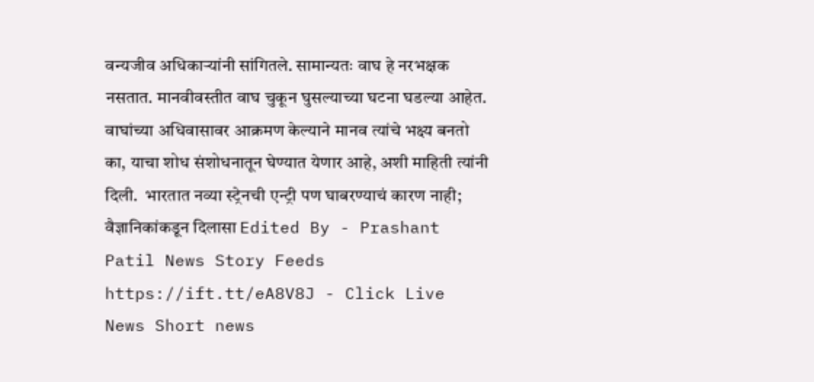वन्यजीव अधिकाऱ्यांनी सांगितले. सामान्यतः वाघ हे नरभक्षक नसतात. मानवीवस्तीत वाघ चुकून घुसल्याच्या घटना घडल्या आहेत. वाघांच्या अधिवासावर आक्रमण केल्याने मानव त्यांचे भक्ष्य बनतो का, याचा शोध संशोधनातून घेण्यात येणार आहे, अशी माहिती त्यांनी दिली.  भारतात नव्या स्ट्रेनची एन्ट्री पण घाबरण्याचं कारण नाही; वैज्ञानिकांकडून दिलासा Edited By - Prashant Patil News Story Feeds https://ift.tt/eA8V8J - Click Live News Short news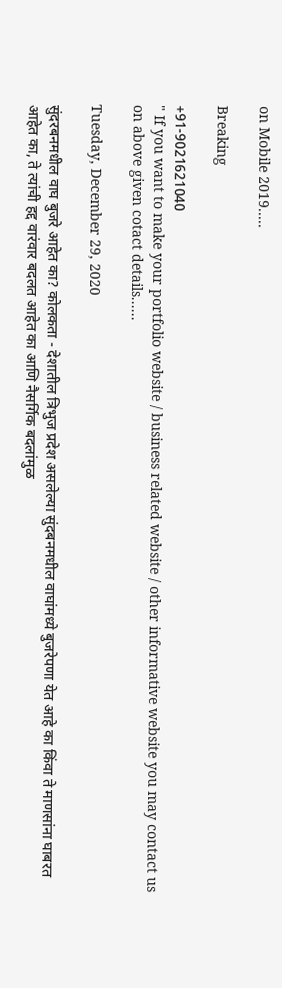on Mobile 2019.....

Breaking

+91-9021621040
" If you want to make your portfolio website / business related website / other informative website you may contact us on above given cotact details......

Tuesday, December 29, 2020

सुंदरबनमधील वाघ बुजरे आहेत का? कोलकता - देशातील त्रिभुज प्रदेश असलेल्या सुंदबनमधील वाघांमध्ये बुजरेपणा येत आहे का किंवा ते माणसांना घाबरत आहेत का, ते त्यांची हद्द वारंवार बदलत आहेत का आणि नैसर्गिक बदलांमुळ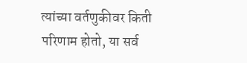त्यांच्या वर्तणुकीवर किती परिणाम होतो, या सर्व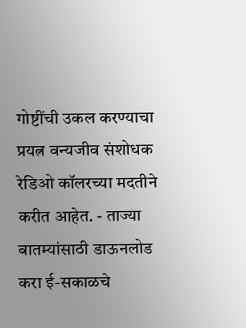गोष्टींची उकल करण्याचा प्रयत्न वन्यजीव संशोधक रेडिओ कॉलरच्या मदतीने करीत आहेत. - ताज्या बातम्यांसाठी डाऊनलोड करा ई-सकाळचे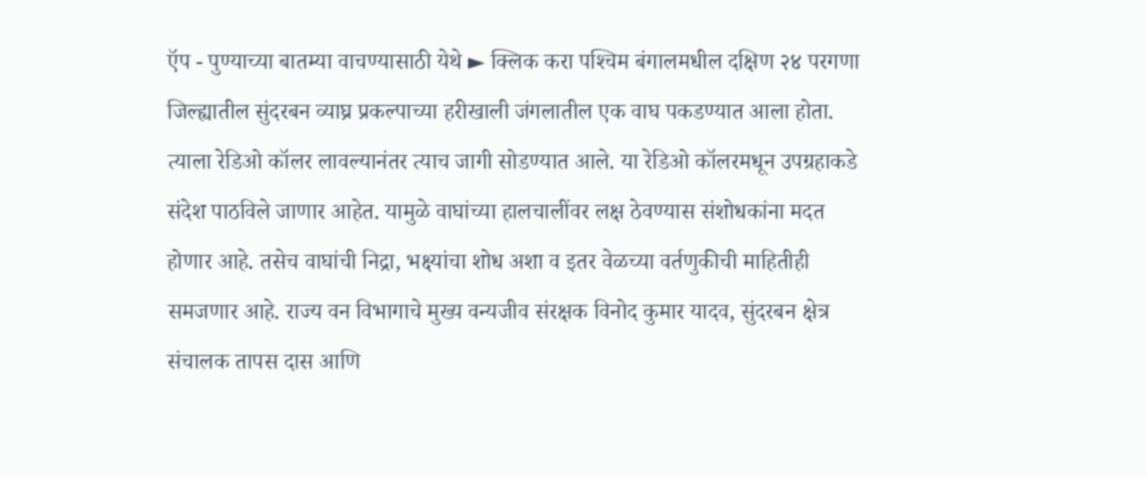ऍप - पुण्याच्या बातम्या वाचण्यासाठी येथे ► क्लिक करा पश्‍चिम बंगालमधील दक्षिण २४ परगणा जिल्ह्यातील सुंदरबन व्याघ्र प्रकल्पाच्या हरीखाली जंगलातील एक वाघ पकडण्यात आला होता. त्याला रेडिओ कॉलर लावल्यानंतर त्याच जागी सोडण्यात आले. या रेडिओ कॉलरमधून उपग्रहाकडे संदेश पाठविले जाणार आहेत. यामुळे वाघांच्या हालचालींवर लक्ष ठेवण्यास संशोधकांना मदत होणार आहे. तसेच वाघांची निद्रा, भक्ष्यांचा शोध अशा व इतर वेळच्या वर्तणुकीची माहितीही समजणार आहे. राज्य वन विभागाचे मुख्य वन्यजीव संरक्षक विनोद कुमार यादव, सुंदरबन क्षेत्र संचालक तापस दास आणि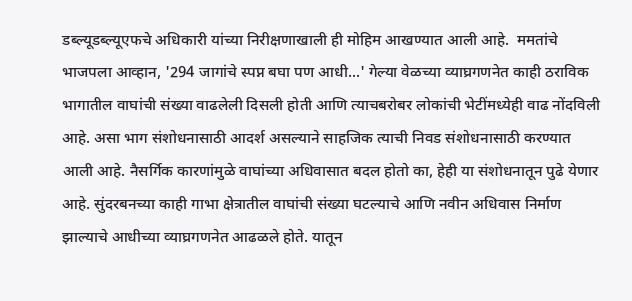डब्ल्यूडब्ल्यूएफचे अधिकारी यांच्या निरीक्षणाखाली ही मोहिम आखण्यात आली आहे.  ममतांचे भाजपला आव्हान, '294 जागांचे स्पप्न बघा पण आधी...' गेल्या वेळच्या व्याघ्रगणनेत काही ठराविक भागातील वाघांची संख्या वाढलेली दिसली होती आणि त्याचबरोबर लोकांची भेटींमध्येही वाढ नोंदविली आहे. असा भाग संशोधनासाठी आदर्श असल्याने साहजिक त्याची निवड संशोधनासाठी करण्यात आली आहे. नैसर्गिक कारणांमुळे वाघांच्या अधिवासात बदल होतो का, हेही या संशोधनातून पुढे येणार आहे. सुंदरबनच्या काही गाभा क्षेत्रातील वाघांची संख्या घटल्याचे आणि नवीन अधिवास निर्माण झाल्याचे आधीच्या व्याघ्रगणनेत आढळले होते. यातून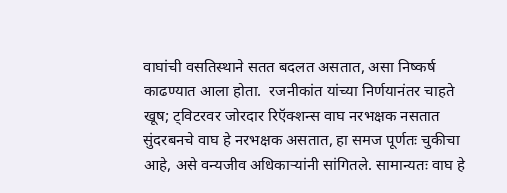वाघांची वसतिस्थाने सतत बदलत असतात, असा निष्कर्ष काढण्यात आला होता.  रजनीकांत यांच्या निर्णयानंतर चाहते खूष; ट्विटरवर जोरदार रिऍक्शन्स वाघ नरभक्षक नसतात सुंदरबनचे वाघ हे नरभक्षक असतात, हा समज पूर्णतः चुकीचा आहे, असे वन्यजीव अधिकाऱ्यांनी सांगितले. सामान्यतः वाघ हे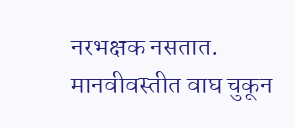नरभक्षक नसतात. मानवीवस्तीत वाघ चुकून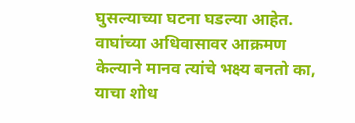घुसल्याच्या घटना घडल्या आहेत. वाघांच्या अधिवासावर आक्रमण केल्याने मानव त्यांचे भक्ष्य बनतो का, याचा शोध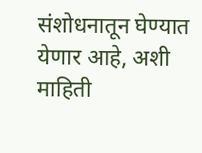संशोधनातून घेण्यात येणार आहे, अशी माहिती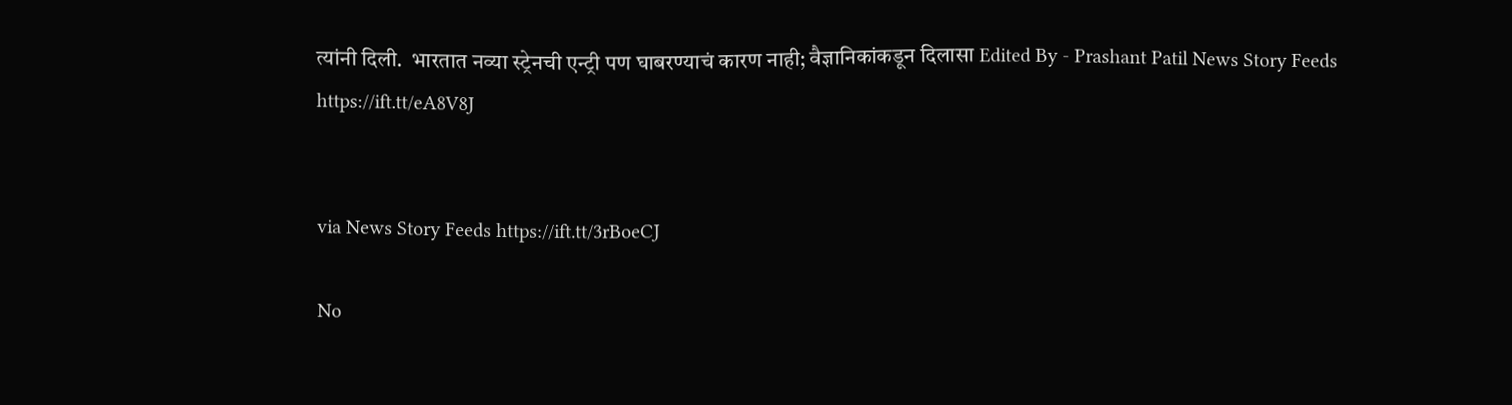त्यांनी दिली.  भारतात नव्या स्ट्रेनची एन्ट्री पण घाबरण्याचं कारण नाही; वैज्ञानिकांकडून दिलासा Edited By - Prashant Patil News Story Feeds https://ift.tt/eA8V8J


via News Story Feeds https://ift.tt/3rBoeCJ

No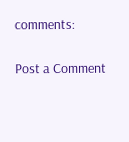comments:

Post a Comment